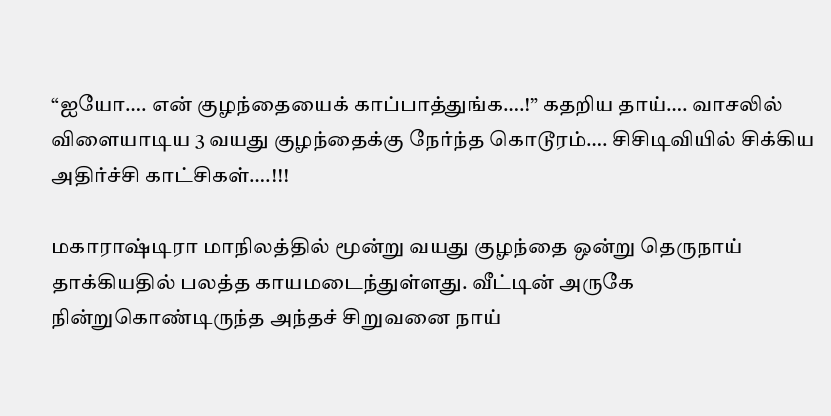“ஐயோ…. என் குழந்தையைக் காப்பாத்துங்க….!” கதறிய தாய்…. வாசலில் விளையாடிய 3 வயது குழந்தைக்கு நேர்ந்த கொடூரம்…. சிசிடிவியில் சிக்கிய அதிர்ச்சி காட்சிகள்….!!!

மகாராஷ்டிரா மாநிலத்தில் மூன்று வயது குழந்தை ஒன்று தெருநாய் தாக்கியதில் பலத்த காயமடைந்துள்ளது. வீட்டின் அருகே நின்றுகொண்டிருந்த அந்தச் சிறுவனை நாய்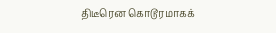திடீரென கொடூரமாகக்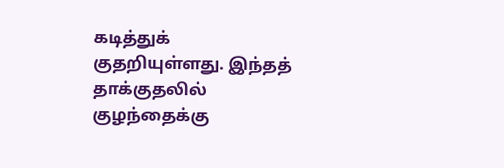கடித்துக் குதறியுள்ளது. இந்தத் தாக்குதலில் குழந்தைக்கு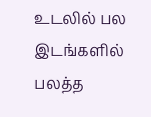உடலில் பல இடங்களில் பலத்த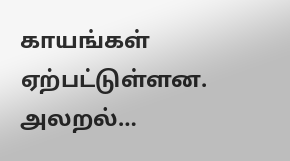காயங்கள் ஏற்பட்டுள்ளன. அலறல்…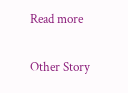Read more

Other Story